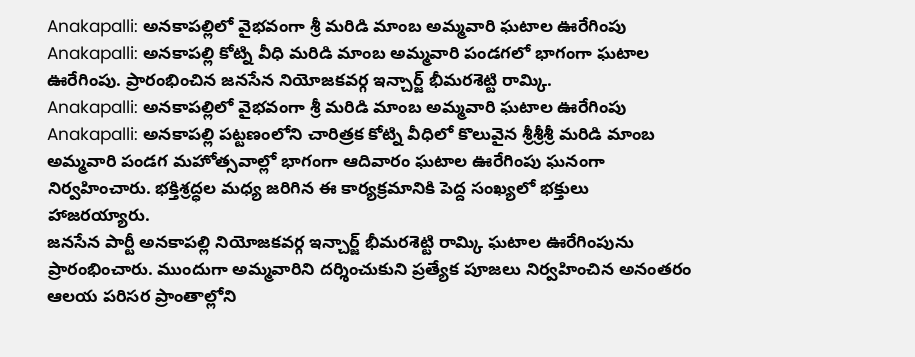Anakapalli: అనకాపల్లిలో వైభవంగా శ్రీ మరిడి మాంబ అమ్మవారి ఘటాల ఊరేగింపు
Anakapalli: అనకాపల్లి కోట్ని వీధి మరిడి మాంబ అమ్మవారి పండగలో భాగంగా ఘటాల ఊరేగింపు. ప్రారంభించిన జనసేన నియోజకవర్గ ఇన్చార్జ్ భీమరశెట్టి రామ్కి.
Anakapalli: అనకాపల్లిలో వైభవంగా శ్రీ మరిడి మాంబ అమ్మవారి ఘటాల ఊరేగింపు
Anakapalli: అనకాపల్లి పట్టణంలోని చారిత్రక కోట్ని వీధిలో కొలువైన శ్రీశ్రీశ్రీ మరిడి మాంబ అమ్మవారి పండగ మహోత్సవాల్లో భాగంగా ఆదివారం ఘటాల ఊరేగింపు ఘనంగా నిర్వహించారు. భక్తిశ్రద్ధల మధ్య జరిగిన ఈ కార్యక్రమానికి పెద్ద సంఖ్యలో భక్తులు హాజరయ్యారు.
జనసేన పార్టీ అనకాపల్లి నియోజకవర్గ ఇన్చార్జ్ భీమరశెట్టి రామ్కి ఘటాల ఊరేగింపును ప్రారంభించారు. ముందుగా అమ్మవారిని దర్శించుకుని ప్రత్యేక పూజలు నిర్వహించిన అనంతరం ఆలయ పరిసర ప్రాంతాల్లోని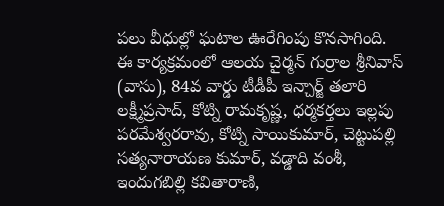పలు వీధుల్లో ఘటాల ఊరేగింపు కొనసాగింది.
ఈ కార్యక్రమంలో ఆలయ చైర్మన్ గుర్రాల శ్రీనివాస్ (వాసు), 84వ వార్డు టీడీపీ ఇన్చార్జ్ తలారి లక్ష్మీప్రసాద్, కోట్ని రామకృష్ణ, ధర్మకర్తలు ఇల్లపు పరమేశ్వరరావు, కోట్ని సాయికుమార్, చెట్టుపల్లి సత్యనారాయణ కుమార్, వడ్డాది వంశీ, ఇందుగబిల్లి కవితారాణి,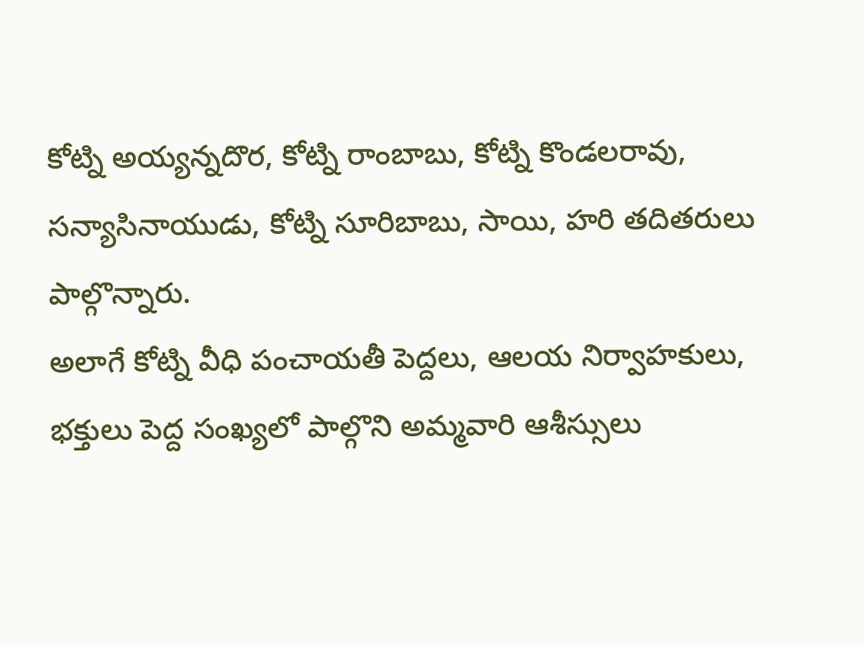కోట్ని అయ్యన్నదొర, కోట్ని రాంబాబు, కోట్ని కొండలరావు, సన్యాసినాయుడు, కోట్ని సూరిబాబు, సాయి, హరి తదితరులు పాల్గొన్నారు.
అలాగే కోట్ని వీధి పంచాయతీ పెద్దలు, ఆలయ నిర్వాహకులు, భక్తులు పెద్ద సంఖ్యలో పాల్గొని అమ్మవారి ఆశీస్సులు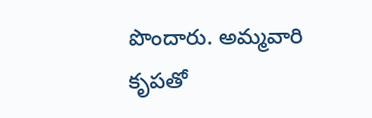పొందారు. అమ్మవారి కృపతో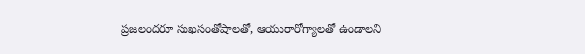ప్రజలందరూ సుఖసంతోషాలతో, ఆయురారోగ్యాలతో ఉండాలని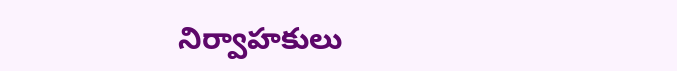నిర్వాహకులు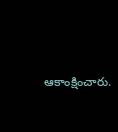ఆకాంక్షించారు.